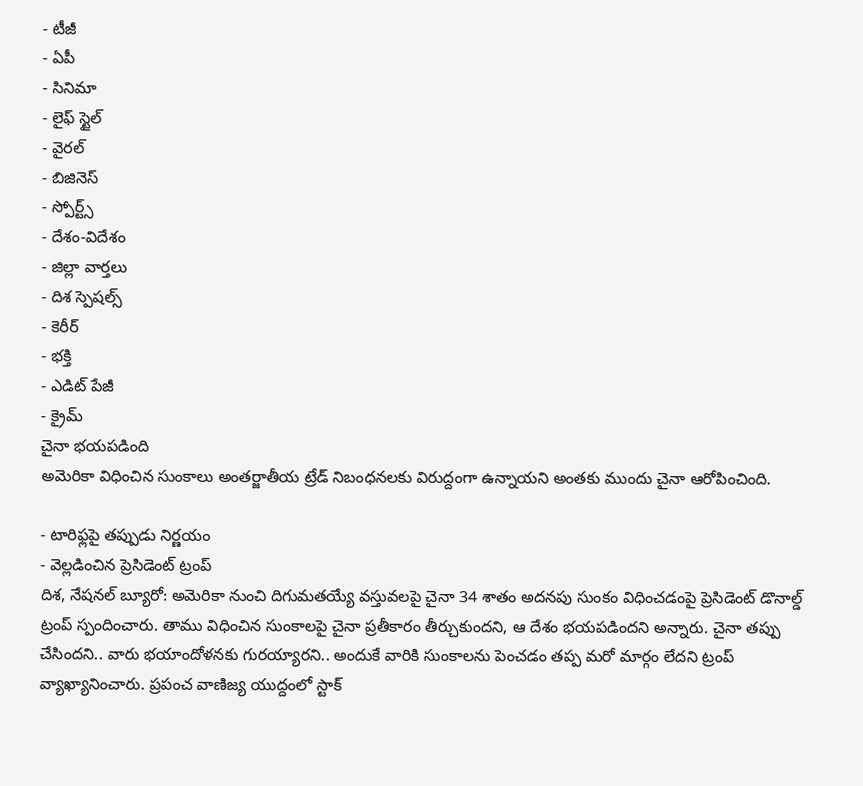- టీజీ
- ఏపీ
- సినిమా
- లైఫ్ స్టైల్
- వైరల్
- బిజినెస్
- స్పోర్ట్స్
- దేశం-విదేశం
- జిల్లా వార్తలు
- దిశ స్పెషల్స్
- కెరీర్
- భక్తి
- ఎడిట్ పేజీ
- క్రైమ్
చైనా భయపడింది
అమెరికా విధించిన సుంకాలు అంతర్జాతీయ ట్రేడ్ నిబంధనలకు విరుద్దంగా ఉన్నాయని అంతకు ముందు చైనా ఆరోపించింది.

- టారిఫ్లపై తప్పుడు నిర్ణయం
- వెల్లడించిన ప్రెసిడెంట్ ట్రంప్
దిశ, నేషనల్ బ్యూరో: అమెరికా నుంచి దిగుమతయ్యే వస్తువలపై చైనా 34 శాతం అదనపు సుంకం విధించడంపై ప్రెసిడెంట్ డొనాల్డ్ ట్రంప్ స్పందించారు. తాము విధించిన సుంకాలపై చైనా ప్రతీకారం తీర్చుకుందని, ఆ దేశం భయపడిందని అన్నారు. చైనా తప్పు చేసిందని.. వారు భయాందోళనకు గురయ్యారని.. అందుకే వారికి సుంకాలను పెంచడం తప్ప మరో మార్గం లేదని ట్రంప్ వ్యాఖ్యానించారు. ప్రపంచ వాణిజ్య యుద్దంలో స్టాక్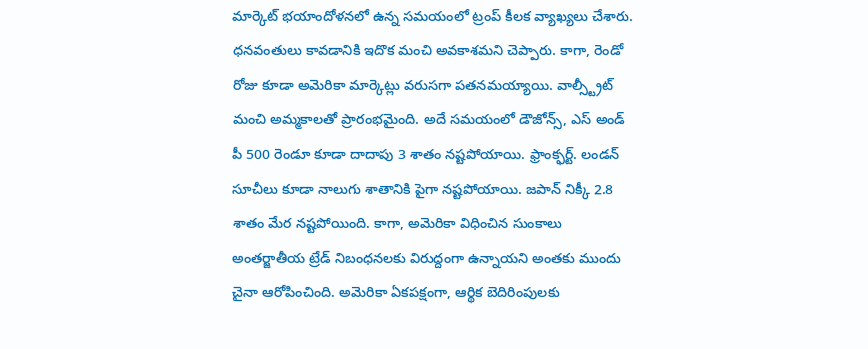మార్కెట్ భయాందోళనలో ఉన్న సమయంలో ట్రంప్ కీలక వ్యాఖ్యలు చేశారు. ధనవంతులు కావడానికి ఇదొక మంచి అవకాశమని చెప్పారు. కాగా, రెండో రోజు కూడా అమెరికా మార్కెట్లు వరుసగా పతనమయ్యాయి. వాల్స్ట్రీట్ మంచి అమ్మకాలతో ప్రారంభమైంది. అదే సమయంలో డౌజోన్స్, ఎస్ అండ్ పీ 500 రెండూ కూడా దాదాపు 3 శాతం నష్టపోయాయి. ఫ్రాంక్ఫర్ట్. లండన్ సూచీలు కూడా నాలుగు శాతానికి పైగా నష్టపోయాయి. జపాన్ నిక్కీ 2.8 శాతం మేర నష్టపోయింది. కాగా, అమెరికా విధించిన సుంకాలు అంతర్జాతీయ ట్రేడ్ నిబంధనలకు విరుద్దంగా ఉన్నాయని అంతకు ముందు చైనా ఆరోపించింది. అమెరికా ఏకపక్షంగా, ఆర్థిక బెదిరింపులకు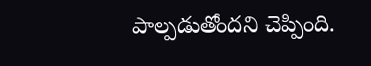పాల్పడుతోందని చెప్పింది.